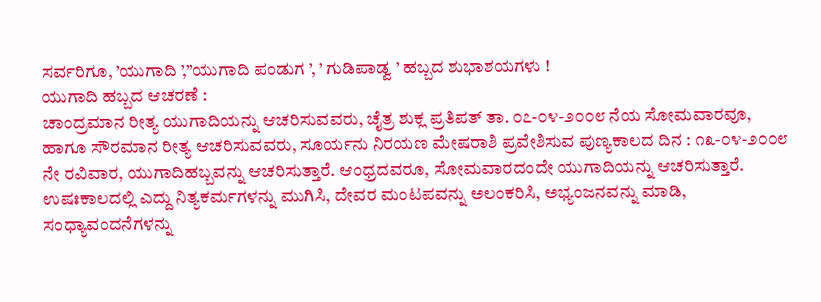ಸರ್ವರಿಗೂ, ’ಯುಗಾದಿ ’,”ಯುಗಾದಿ ಪಂಡುಗ ’, ’ ಗುಡಿಪಾಡ್ವ ’ ಹಬ್ಬದ ಶುಭಾಶಯಗಳು !
ಯುಗಾದಿ ಹಬ್ಬದ ಆಚರಣೆ :
ಚಾಂದ್ರಮಾನ ರೀತ್ಯ ಯುಗಾದಿಯನ್ನು ಆಚರಿಸುವವರು, ಚೈತ್ರ ಶುಕ್ಲ ಪ್ರತಿಪತ್ ತಾ. ೦೭-೦೪-೨೦೦೮ ನೆಯ ಸೋಮವಾರವೂ, ಹಾಗೂ ಸೌರಮಾನ ರೀತ್ಯ ಆಚರಿಸುವವರು, ಸೂರ್ಯನು ನಿರಯಣ ಮೇಷರಾಶಿ ಪ್ರವೇಶಿಸುವ ಪುಣ್ಯಕಾಲದ ದಿನ : ೧೩-೦೪-೨೦೦೮ ನೇ ರವಿವಾರ, ಯುಗಾದಿಹಬ್ಬವನ್ನು ಆಚರಿಸುತ್ತಾರೆ. ಆಂಧ್ರದವರೂ, ಸೋಮವಾರದಂದೇ ಯುಗಾದಿಯನ್ನು ಆಚರಿಸುತ್ತಾರೆ.
ಉಷಃಕಾಲದಲ್ಲಿ ಎದ್ದು ನಿತ್ಯಕರ್ಮಗಳನ್ನು ಮುಗಿಸಿ, ದೇವರ ಮಂಟಪವನ್ನು ಅಲಂಕರಿಸಿ, ಅಭ್ಯಂಜನವನ್ನು ಮಾಡಿ, ಸಂಧ್ಯಾವಂದನೆಗಳನ್ನು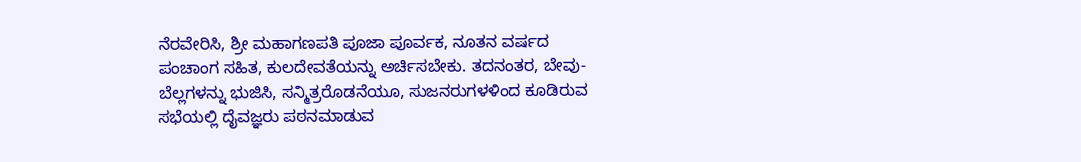ನೆರವೇರಿಸಿ, ಶ್ರೀ ಮಹಾಗಣಪತಿ ಪೂಜಾ ಪೂರ್ವಕ, ನೂತನ ವರ್ಷದ ಪಂಚಾಂಗ ಸಹಿತ, ಕುಲದೇವತೆಯನ್ನು ಅರ್ಚಿಸಬೇಕು. ತದನಂತರ, ಬೇವು-ಬೆಲ್ಲಗಳನ್ನು ಭುಜಿಸಿ, ಸನ್ಮಿತ್ರರೊಡನೆಯೂ, ಸುಜನರುಗಳಳಿಂದ ಕೂಡಿರುವ ಸಭೆಯಲ್ಲಿ ದೈವಜ್ಞರು ಪಠನಮಾಡುವ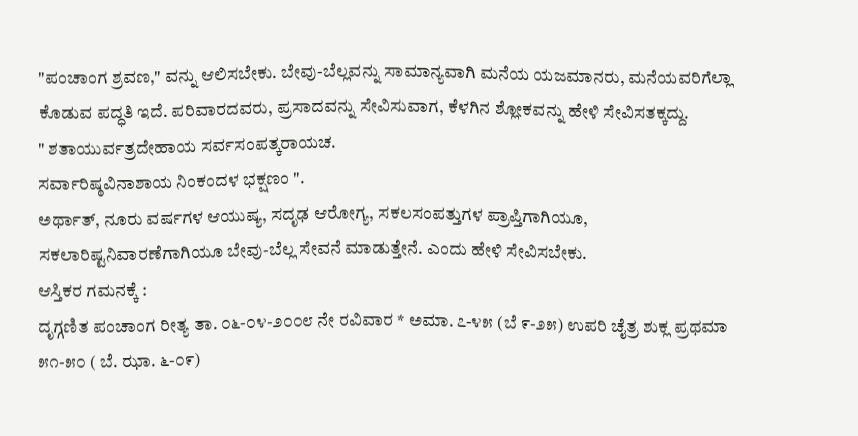"ಪಂಚಾಂಗ ಶ್ರವಣ," ವನ್ನು ಆಲಿಸಬೇಕು. ಬೇವು-ಬೆಲ್ಲವನ್ನು ಸಾಮಾನ್ಯವಾಗಿ ಮನೆಯ ಯಜಮಾನರು, ಮನೆಯವರಿಗೆಲ್ಲಾ ಕೊಡುವ ಪದ್ಧತಿ ಇದೆ. ಪರಿವಾರದವರು, ಪ್ರಸಾದವನ್ನು ಸೇವಿಸುವಾಗ, ಕೆಳಗಿನ ಶ್ಲೋಕವನ್ನು ಹೇಳಿ ಸೇವಿಸತಕ್ಕದ್ದು.
" ಶತಾಯುರ್ವತ್ರದೇಹಾಯ ಸರ್ವಸಂಪತ್ಕರಾಯಚ.
ಸರ್ವಾರಿಷ್ಠವಿನಾಶಾಯ ನಿಂಕಂದಳ ಭಕ್ಷಣಂ ".
ಅರ್ಥಾತ್, ನೂರು ವರ್ಷಗಳ ಆಯುಷ್ಯ, ಸದೃಢ ಆರೋಗ್ಯ, ಸಕಲಸಂಪತ್ತುಗಳ ಪ್ರಾಪ್ತಿಗಾಗಿಯೂ, ಸಕಲಾರಿಷ್ಟನಿವಾರಣೆಗಾಗಿಯೂ ಬೇವು-ಬೆಲ್ಲ ಸೇವನೆ ಮಾಡುತ್ತೇನೆ. ಎಂದು ಹೇಳಿ ಸೇವಿಸಬೇಕು.
ಆಸ್ತಿಕರ ಗಮನಕ್ಕೆ :
ದೃಗ್ಗಣಿತ ಪಂಚಾಂಗ ರೀತ್ಯ ತಾ. ೦೬-೦೪-೨೦೦೮ ನೇ ರವಿವಾರ * ಅಮಾ. ೭-೪೫ (ಬೆ ೯-೨೫) ಉಪರಿ ಚೈತ್ರ ಶುಕ್ಲ ಪ್ರಥಮಾ ೫೧-೫೦ ( ಬೆ. ಝಾ. ೬-೦೯)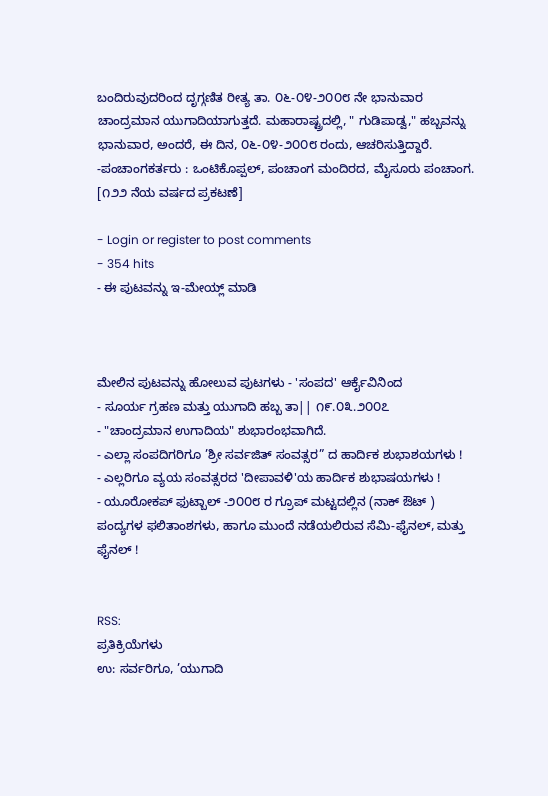ಬಂದಿರುವುದರಿಂದ ದೃಗ್ಗಣಿತ ರೀತ್ಯ ತಾ. ೦೬-೦೪-೨೦೦೮ ನೇ ಭಾನುವಾರ ಚಾಂದ್ರಮಾನ ಯುಗಾದಿಯಾಗುತ್ತದೆ. ಮಹಾರಾಷ್ಟ್ರದಲ್ಲಿ, " ಗುಡಿಪಾಡ್ವ," ಹಬ್ಬವನ್ನು ಭಾನುವಾರ, ಅಂದರೆ, ಈ ದಿನ, ೦೬-೦೪-೨೦೦೮ ರಂದು, ಆಚರಿಸುತ್ತಿದ್ದಾರೆ.
-ಪಂಚಾಂಗಕರ್ತರು : ಒಂಟಿಕೊಪ್ಪಲ್, ಪಂಚಾಂಗ ಮಂದಿರದ, ಮೈಸೂರು ಪಂಚಾಂಗ. [೧೨೨ ನೆಯ ವರ್ಷದ ಪ್ರಕಟಣೆ]

- Login or register to post comments
- 354 hits
- ಈ ಪುಟವನ್ನು ಇ-ಮೇಯ್ಲ್ ಮಾಡಿ



ಮೇಲಿನ ಪುಟವನ್ನು ಹೋಲುವ ಪುಟಗಳು - 'ಸಂಪದ' ಆರ್ಕೈವಿನಿಂದ
- ಸೂರ್ಯ ಗ್ರಹಣ ಮತ್ತು ಯುಗಾದಿ ಹಬ್ಬ ತಾ|| ೧೯.೦೩.೨೦೦೭
- "ಚಾಂದ್ರಮಾನ ಉಗಾದಿಯ" ಶುಭಾರಂಭವಾಗಿದೆ.
- ಎಲ್ಲಾ ಸಂಪದಿಗರಿಗೂ ’ಶ್ರೀ ಸರ್ವಜಿತ್ ಸಂವತ್ಸರ” ದ ಹಾರ್ದಿಕ ಶುಭಾಶಯಗಳು !
- ಎಲ್ಲರಿಗೂ ವ್ಯಯ ಸಂವತ್ಸರದ 'ದೀಪಾವಳಿ'ಯ ಹಾರ್ದಿಕ ಶುಭಾಷಯಗಳು !
- ಯೂರೋಕಪ್ ಫುಟ್ಬಾಲ್ -೨೦೦೮ ರ ಗ್ರೂಪ್ ಮಟ್ಟದಲ್ಲಿನ (ನಾಕ್ ಔಟ್ ) ಪಂದ್ಯಗಳ ಫಲಿತಾಂಶಗಳು, ಹಾಗೂ ಮುಂದೆ ನಡೆಯಲಿರುವ ಸೆಮಿ-ಫೈನಲ್, ಮತ್ತು ಫೈನಲ್ !


RSS:
ಪ್ರತಿಕ್ರಿಯೆಗಳು
ಉ: ಸರ್ವರಿಗೂ, ’ಯುಗಾದಿ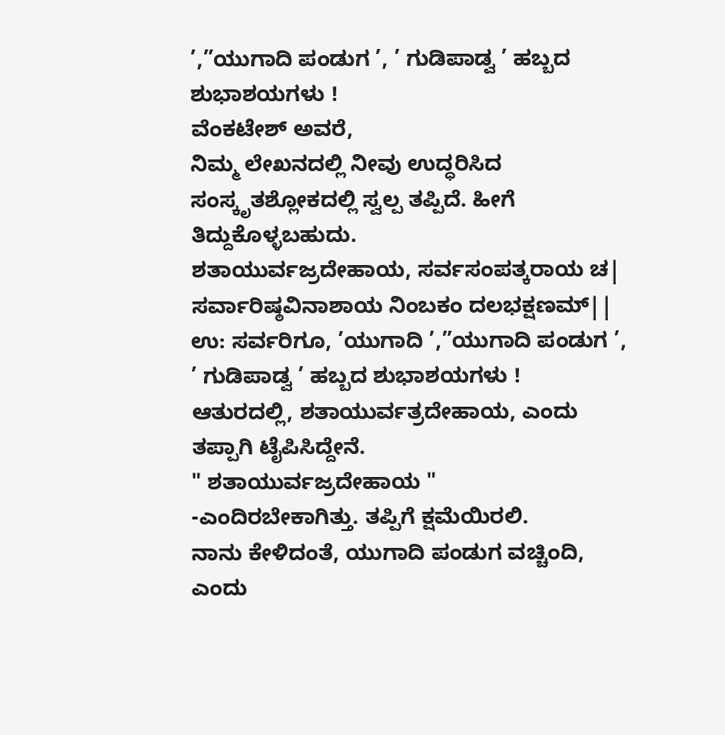’,”ಯುಗಾದಿ ಪಂಡುಗ ’, ’ ಗುಡಿಪಾಡ್ವ ’ ಹಬ್ಬದ ಶುಭಾಶಯಗಳು !
ವೆಂಕಟೇಶ್ ಅವರೆ,
ನಿಮ್ಮ ಲೇಖನದಲ್ಲಿ ನೀವು ಉದ್ಧರಿಸಿದ ಸಂಸ್ಕೃತಶ್ಲೋಕದಲ್ಲಿ ಸ್ವಲ್ಪ ತಪ್ಪಿದೆ. ಹೀಗೆ ತಿದ್ದುಕೊಳ್ಳಬಹುದು.
ಶತಾಯುರ್ವಜ್ರದೇಹಾಯ, ಸರ್ವಸಂಪತ್ಕರಾಯ ಚ|
ಸರ್ವಾರಿಷ್ಠವಿನಾಶಾಯ ನಿಂಬಕಂ ದಲಭಕ್ಷಣಮ್||
ಉ: ಸರ್ವರಿಗೂ, ’ಯುಗಾದಿ ’,”ಯುಗಾದಿ ಪಂಡುಗ ’, ’ ಗುಡಿಪಾಡ್ವ ’ ಹಬ್ಬದ ಶುಭಾಶಯಗಳು !
ಆತುರದಲ್ಲಿ, ಶತಾಯುರ್ವತ್ರದೇಹಾಯ, ಎಂದು ತಪ್ಪಾಗಿ ಟೈಪಿಸಿದ್ದೇನೆ.
" ಶತಾಯುರ್ವಜ್ರದೇಹಾಯ "
-ಎಂದಿರಬೇಕಾಗಿತ್ತು. ತಪ್ಪಿಗೆ ಕ್ಷಮೆಯಿರಲಿ.
ನಾನು ಕೇಳಿದಂತೆ, ಯುಗಾದಿ ಪಂಡುಗ ವಚ್ಚಿಂದಿ, ಎಂದು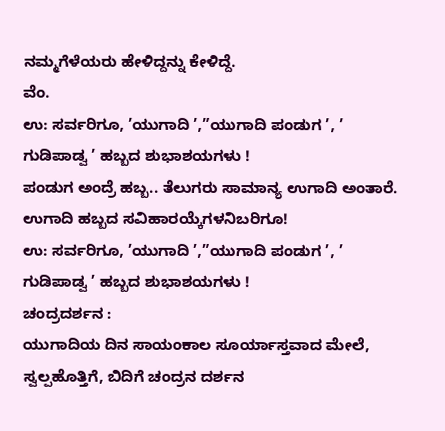ನಮ್ಮಗೆಳೆಯರು ಹೇಳಿದ್ದನ್ನು ಕೇಳಿದ್ದೆ.
ವೆಂ.
ಉ: ಸರ್ವರಿಗೂ, ’ಯುಗಾದಿ ’,”ಯುಗಾದಿ ಪಂಡುಗ ’, ’ ಗುಡಿಪಾಡ್ವ ’ ಹಬ್ಬದ ಶುಭಾಶಯಗಳು !
ಪಂಡುಗ ಅಂದ್ರೆ ಹಬ್ಬ.. ತೆಲುಗರು ಸಾಮಾನ್ಯ ಉಗಾದಿ ಅಂತಾರೆ.
ಉಗಾದಿ ಹಬ್ಬದ ಸವಿಹಾರಯ್ಕೆಗಳನಿಬರಿಗೂ!
ಉ: ಸರ್ವರಿಗೂ, ’ಯುಗಾದಿ ’,”ಯುಗಾದಿ ಪಂಡುಗ ’, ’ ಗುಡಿಪಾಡ್ವ ’ ಹಬ್ಬದ ಶುಭಾಶಯಗಳು !
ಚಂದ್ರದರ್ಶನ :
ಯುಗಾದಿಯ ದಿನ ಸಾಯಂಕಾಲ ಸೂರ್ಯಾಸ್ತವಾದ ಮೇಲೆ, ಸ್ವಲ್ಪಹೊತ್ತಿಗೆ, ಬಿದಿಗೆ ಚಂದ್ರನ ದರ್ಶನ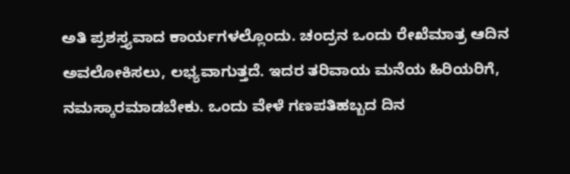ಅತಿ ಪ್ರಶಸ್ತ್ಯವಾದ ಕಾರ್ಯಗಳಲ್ಲೊಂದು. ಚಂದ್ರನ ಒಂದು ರೇಖೆಮಾತ್ರ ಆದಿನ ಅವಲೋಕಿಸಲು, ಲಭ್ಯವಾಗುತ್ತದೆ. ಇದರ ತರಿವಾಯ ಮನೆಯ ಹಿರಿಯರಿಗೆ, ನಮಸ್ಕಾರಮಾಡಬೇಕು. ಒಂದು ವೇಳೆ ಗಣಪತಿಹಬ್ಬದ ದಿನ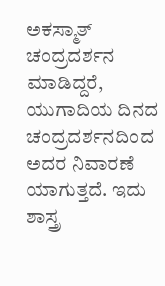ಅಕಸ್ಮಾತ್ ಚಂದ್ರದರ್ಶನ ಮಾಡಿದ್ದರೆ, ಯುಗಾದಿಯ ದಿನದ ಚಂದ್ರದರ್ಶನದಿಂದ ಅದರ ನಿವಾರಣೆ ಯಾಗುತ್ತದೆ. ಇದು ಶಾಸ್ತ್ರ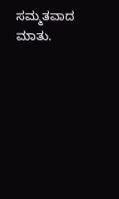ಸಮ್ಮತವಾದ ಮಾತು.